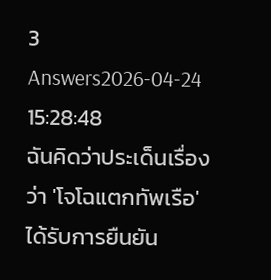3 Answers2026-04-24 15:28:48
ฉันคิดว่าประเด็นเรื่องว่า 'โจโฉแตกทัพเรือ' ได้รับการยืนยัน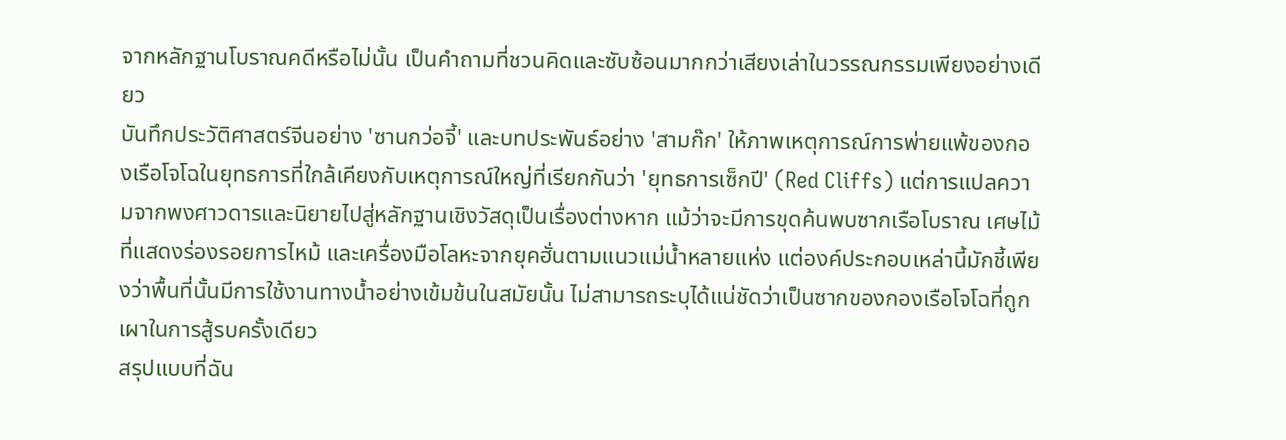จากหลักฐานโบราณคดีหรือไม่นั้น เป็นคำถามที่ชวนคิดและซับซ้อนมากกว่าเสียงเล่าในวรรณกรรมเพียงอย่างเดียว
บันทึกประวัติศาสตร์จีนอย่าง 'ซานกว่อจี้' และบทประพันธ์อย่าง 'สามก๊ก' ให้ภาพเหตุการณ์การพ่ายแพ้ของกองเรือโจโฉในยุทธการที่ใกล้เคียงกับเหตุการณ์ใหญ่ที่เรียกกันว่า 'ยุทธการเซ็กปี' (Red Cliffs) แต่การแปลความจากพงศาวดารและนิยายไปสู่หลักฐานเชิงวัสดุเป็นเรื่องต่างหาก แม้ว่าจะมีการขุดค้นพบซากเรือโบราณ เศษไม้ที่แสดงร่องรอยการไหม้ และเครื่องมือโลหะจากยุคฮั่นตามแนวแม่น้ำหลายแห่ง แต่องค์ประกอบเหล่านี้มักชี้เพียงว่าพื้นที่นั้นมีการใช้งานทางน้ำอย่างเข้มข้นในสมัยนั้น ไม่สามารถระบุได้แน่ชัดว่าเป็นซากของกองเรือโจโฉที่ถูกเผาในการสู้รบครั้งเดียว
สรุปแบบที่ฉัน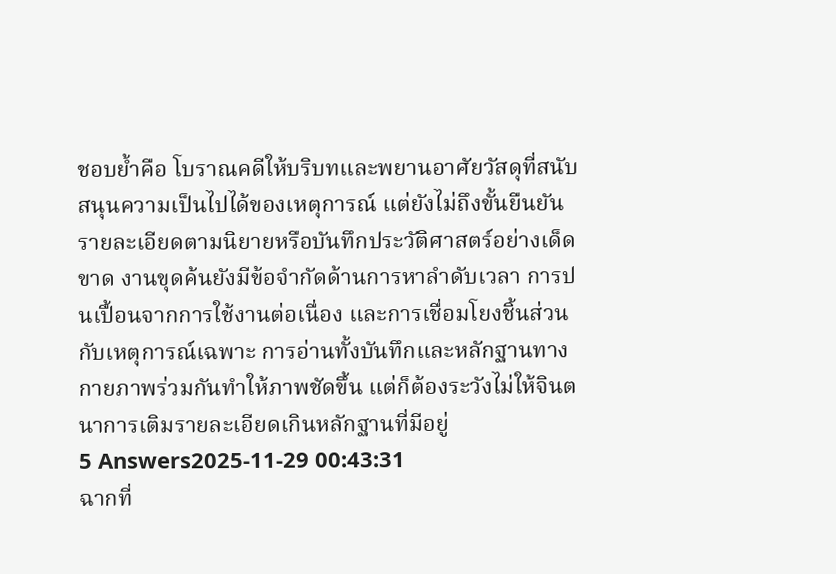ชอบย้ำคือ โบราณคดีให้บริบทและพยานอาศัยวัสดุที่สนับสนุนความเป็นไปได้ของเหตุการณ์ แต่ยังไม่ถึงขั้นยืนยันรายละเอียดตามนิยายหรือบันทึกประวัติศาสตร์อย่างเด็ดขาด งานขุดค้นยังมีข้อจำกัดด้านการหาลำดับเวลา การปนเปื้อนจากการใช้งานต่อเนื่อง และการเชื่อมโยงชิ้นส่วนกับเหตุการณ์เฉพาะ การอ่านทั้งบันทึกและหลักฐานทางกายภาพร่วมกันทำให้ภาพชัดขึ้น แต่ก็ต้องระวังไม่ให้จินตนาการเติมรายละเอียดเกินหลักฐานที่มีอยู่
5 Answers2025-11-29 00:43:31
ฉากที่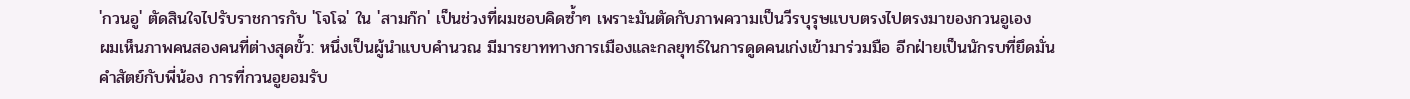'กวนอู' ตัดสินใจไปรับราชการกับ 'โจโฉ' ใน 'สามก๊ก' เป็นช่วงที่ผมชอบคิดซ้ำๆ เพราะมันตัดกับภาพความเป็นวีรบุรุษแบบตรงไปตรงมาของกวนอูเอง
ผมเห็นภาพคนสองคนที่ต่างสุดขั้ว: หนึ่งเป็นผู้นำแบบคำนวณ มีมารยาททางการเมืองและกลยุทธ์ในการดูดคนเก่งเข้ามาร่วมมือ อีกฝ่ายเป็นนักรบที่ยึดมั่นคำสัตย์กับพี่น้อง การที่กวนอูยอมรับ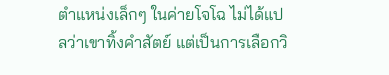ตำแหน่งเล็กๆ ในค่ายโจโฉ ไม่ได้แปลว่าเขาทิ้งคำสัตย์ แต่เป็นการเลือกวิ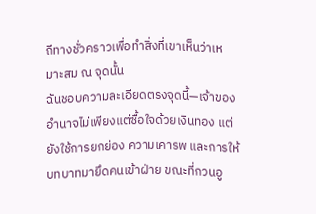ถีทางชั่วคราวเพื่อทำสิ่งที่เขาเห็นว่าเหมาะสม ณ จุดนั้น
ฉันชอบความละเอียดตรงจุดนี้—เจ้าของอำนาจไม่เพียงแต่ซื้อใจด้วยเงินทอง แต่ยังใช้การยกย่อง ความเคารพ และการให้บทบาทมายึดคนเข้าฝ่าย ขณะที่กวนอู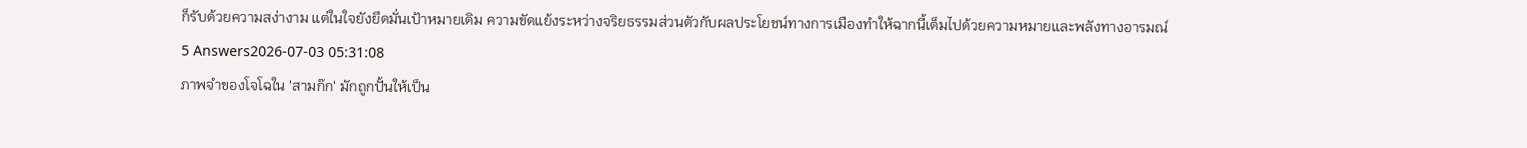ก็รับด้วยความสง่างาม แต่ในใจยังยึดมั่นเป้าหมายเดิม ความขัดแย้งระหว่างจริยธรรมส่วนตัวกับผลประโยชน์ทางการเมืองทำให้ฉากนี้เต็มไปด้วยความหมายและพลังทางอารมณ์
5 Answers2026-07-03 05:31:08
ภาพจำของโจโฉใน 'สามก๊ก' มักถูกปั้นให้เป็น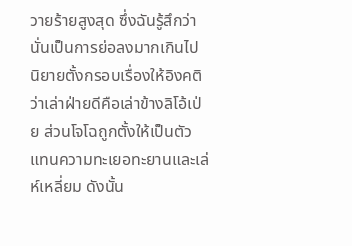วายร้ายสูงสุด ซึ่งฉันรู้สึกว่านั่นเป็นการย่อลงมากเกินไป
นิยายตั้งกรอบเรื่องให้อิงคติว่าเล่าฝ่ายดีคือเล่าข้างลิโอ้เป่ย ส่วนโจโฉถูกตั้งให้เป็นตัวแทนความทะเยอทะยานและเล่ห์เหลี่ยม ดังนั้น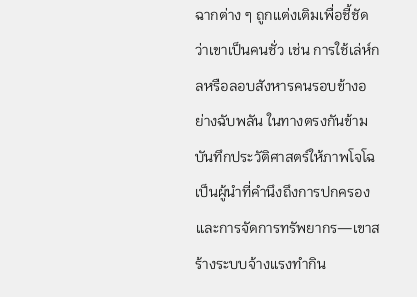ฉากต่าง ๆ ถูกแต่งเติมเพื่อชี้ชัดว่าเขาเป็นคนชั่ว เช่น การใช้เล่ห์กลหรือลอบสังหารคนรอบข้างอย่างฉับพลัน ในทางตรงกันข้าม บันทึกประวัติศาสตร์ให้ภาพโจโฉเป็นผู้นำที่คำนึงถึงการปกครองและการจัดการทรัพยากร—เขาสร้างระบบจ้างแรงทำกิน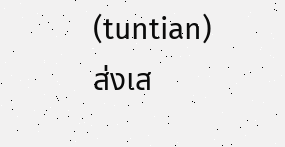(tuntian) ส่งเส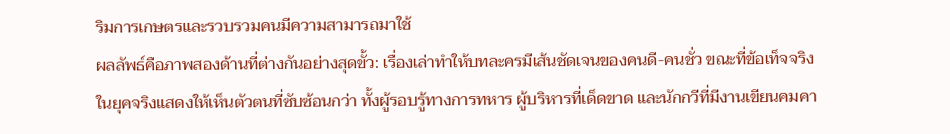ริมการเกษตรและรวบรวมคนมีความสามารถมาใช้
ผลลัพธ์คือภาพสองด้านที่ต่างกันอย่างสุดขั้ว: เรื่องเล่าทำให้บทละครมีเส้นชัดเจนของคนดี-คนชั่ว ขณะที่ข้อเท็จจริงในยุคจริงแสดงให้เห็นตัวตนที่ซับซ้อนกว่า ทั้งผู้รอบรู้ทางการทหาร ผู้บริหารที่เด็ดขาด และนักกวีที่มีงานเขียนคมคา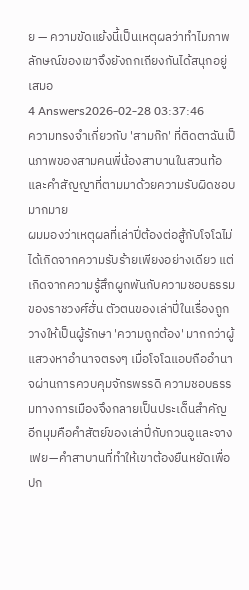ย — ความขัดแย้งนี้เป็นเหตุผลว่าทำไมภาพลักษณ์ของเขาจึงยังถกเถียงกันได้สนุกอยู่เสมอ
4 Answers2026-02-28 03:37:46
ความทรงจำเกี่ยวกับ 'สามก๊ก' ที่ติดตาฉันเป็นภาพของสามคนพี่น้องสาบานในสวนท้อและคำสัญญาที่ตามมาด้วยความรับผิดชอบมากมาย
ผมมองว่าเหตุผลที่เล่าปี่ต้องต่อสู้กับโจโฉไม่ได้เกิดจากความรับร้ายเพียงอย่างเดียว แต่เกิดจากความรู้สึกผูกพันกับความชอบธรรมของราชวงศ์ฮั่น ตัวตนของเล่าปี่ในเรื่องถูกวางให้เป็นผู้รักษา 'ความถูกต้อง' มากกว่าผู้แสวงหาอำนาจตรงๆ เมื่อโจโฉแอบถืออำนาจผ่านการควบคุมจักรพรรดิ ความชอบธรรมทางการเมืองจึงกลายเป็นประเด็นสำคัญ
อีกมุมคือคำสัตย์ของเล่าปี่กับกวนอูและจางเฟย—คำสาบานที่ทำให้เขาต้องยืนหยัดเพื่อปก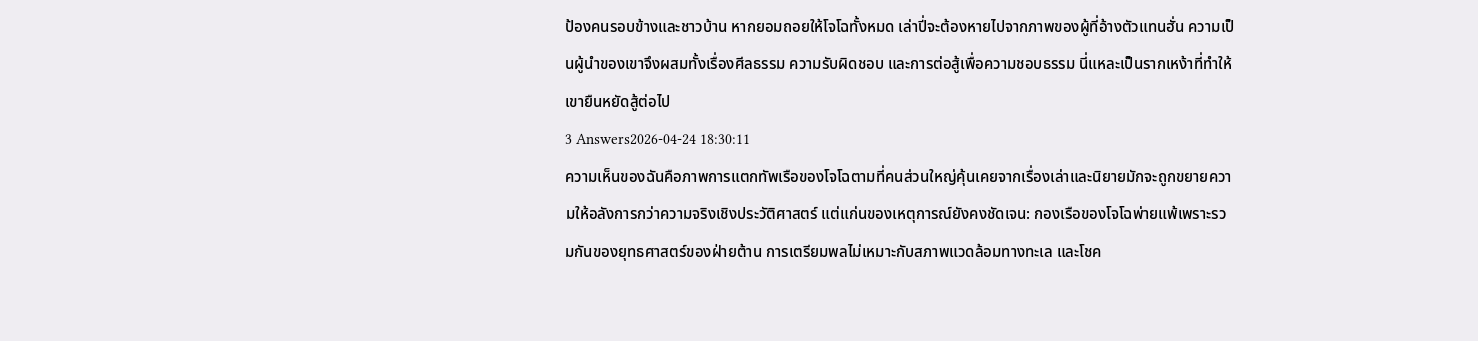ป้องคนรอบข้างและชาวบ้าน หากยอมถอยให้โจโฉทั้งหมด เล่าปี่จะต้องหายไปจากภาพของผู้ที่อ้างตัวแทนฮั่น ความเป็นผู้นำของเขาจึงผสมทั้งเรื่องศีลธรรม ความรับผิดชอบ และการต่อสู้เพื่อความชอบธรรม นี่แหละเป็นรากเหง้าที่ทำให้เขายืนหยัดสู้ต่อไป
3 Answers2026-04-24 18:30:11
ความเห็นของฉันคือภาพการแตกทัพเรือของโจโฉตามที่คนส่วนใหญ่คุ้นเคยจากเรื่องเล่าและนิยายมักจะถูกขยายความให้อลังการกว่าความจริงเชิงประวัติศาสตร์ แต่แก่นของเหตุการณ์ยังคงชัดเจน: กองเรือของโจโฉพ่ายแพ้เพราะรวมกันของยุทธศาสตร์ของฝ่ายต้าน การเตรียมพลไม่เหมาะกับสภาพแวดล้อมทางทะเล และโชค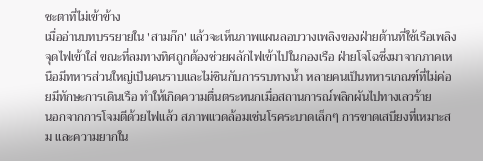ชะตาที่ไม่เข้าข้าง
เมื่ออ่านบทบรรยายใน 'สามก๊ก' แล้วจะเห็นภาพแผนลอบวางเพลิงของฝ่ายต้านที่ใช้เรือเพลิงจุดไฟเข้าใส่ ขณะที่ลมทางทิศถูกต้องช่วยผลักไฟเข้าไปในกองเรือ ฝ่ายโจโฉซึ่งมาจากภาคเหนือมีทหารส่วนใหญ่เป็นคนราบและไม่ชินกับการรบทางน้ำ หลายคนเป็นทหารเกณฑ์ที่ไม่ค่อยมีทักษะการเดินเรือ ทำให้เกิดความตื่นตระหนกเมื่อสถานการณ์พลิกผันไปทางเลวร้าย
นอกจากการโจมตีด้วยไฟแล้ว สภาพแวดล้อมเช่นโรคระบาดเล็กๆ การขาดเสบียงที่เหมาะสม และความยากใน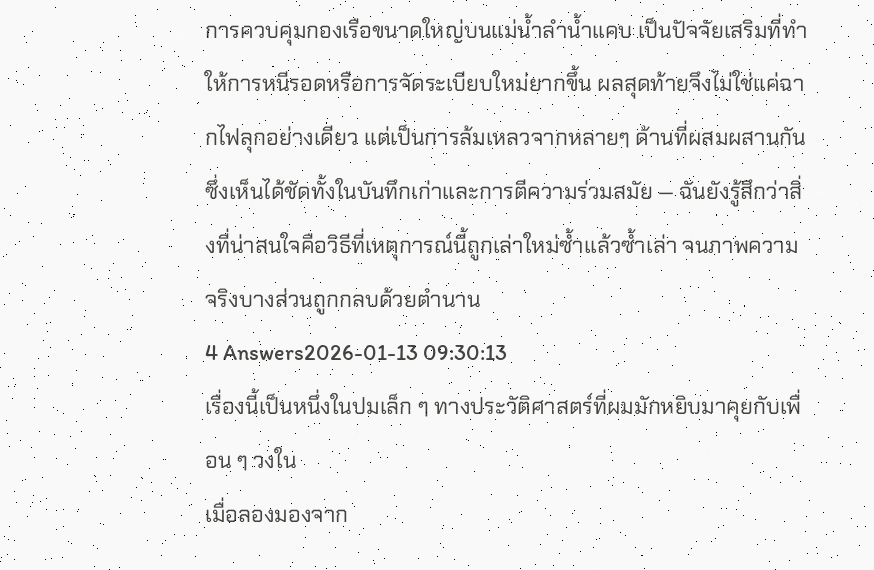การควบคุมกองเรือขนาดใหญ่บนแม่น้ำลำน้ำแคบ เป็นปัจจัยเสริมที่ทำให้การหนีรอดหรือการจัดระเบียบใหม่ยากขึ้น ผลสุดท้ายจึงไม่ใช่แค่ฉากไฟลุกอย่างเดียว แต่เป็นการล้มเหลวจากหลายๆ ด้านที่ผสมผสานกัน ซึ่งเห็นได้ชัดทั้งในบันทึกเก่าและการตีความร่วมสมัย — ฉันยังรู้สึกว่าสิ่งที่น่าสนใจคือวิธีที่เหตุการณ์นี้ถูกเล่าใหม่ซ้ำแล้วซ้ำเล่า จนภาพความจริงบางส่วนถูกกลบด้วยตำนาน
4 Answers2026-01-13 09:30:13
เรื่องนี้เป็นหนึ่งในปมเล็ก ๆ ทางประวัติศาสตร์ที่ผมมักหยิบมาคุยกับเพื่อน ๆ วงใน
เมื่อลองมองจาก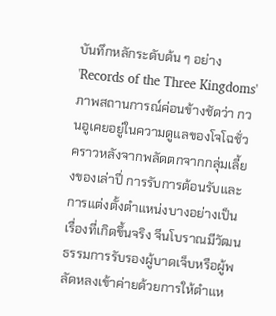บันทึกหลักระดับต้น ๆ อย่าง 'Records of the Three Kingdoms' ภาพสถานการณ์ค่อนข้างชัดว่า กวนอูเคยอยู่ในความดูแลของโจโฉชั่วคราวหลังจากพลัดตกจากกลุ่มเลี้ยงของเล่าปี่ การรับการต้อนรับและการแต่งตั้งตำแหน่งบางอย่างเป็นเรื่องที่เกิดขึ้นจริง จีนโบราณมีวัฒนธรรมการรับรองผู้บาดเจ็บหรือผู้พลัดหลงเข้าค่ายด้วยการให้ตำแห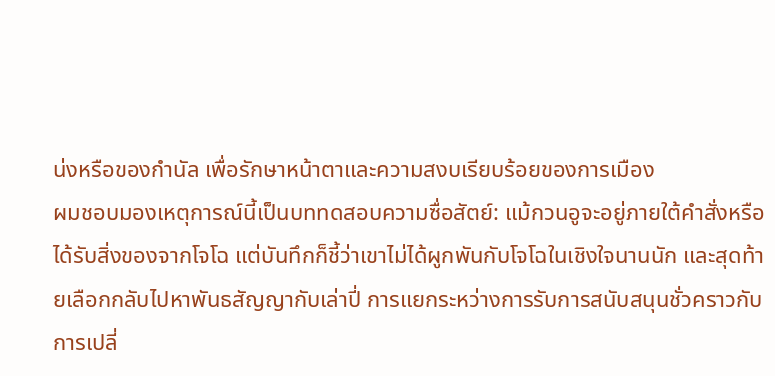น่งหรือของกำนัล เพื่อรักษาหน้าตาและความสงบเรียบร้อยของการเมือง
ผมชอบมองเหตุการณ์นี้เป็นบททดสอบความซื่อสัตย์: แม้กวนอูจะอยู่ภายใต้คำสั่งหรือได้รับสิ่งของจากโจโฉ แต่บันทึกก็ชี้ว่าเขาไม่ได้ผูกพันกับโจโฉในเชิงใจนานนัก และสุดท้ายเลือกกลับไปหาพันธสัญญากับเล่าปี่ การแยกระหว่างการรับการสนับสนุนชั่วคราวกับการเปลี่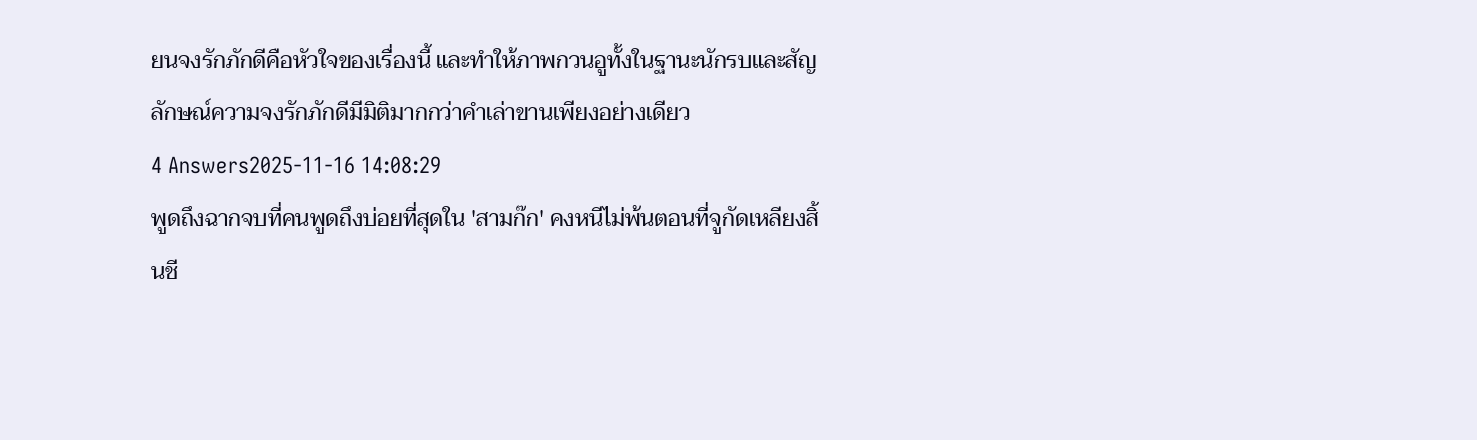ยนจงรักภักดีคือหัวใจของเรื่องนี้ และทำให้ภาพกวนอูทั้งในฐานะนักรบและสัญลักษณ์ความจงรักภักดีมีมิติมากกว่าคำเล่าขานเพียงอย่างเดียว
4 Answers2025-11-16 14:08:29
พูดถึงฉากจบที่คนพูดถึงบ่อยที่สุดใน 'สามก๊ก' คงหนีไม่พ้นตอนที่จูกัดเหลียงสิ้นชี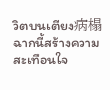วิตบนเตียง病榻 ฉากนี้สร้างความสะเทือนใจ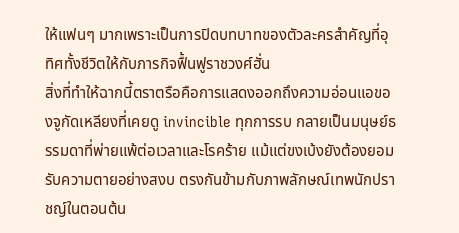ให้แฟนๆ มากเพราะเป็นการปิดบทบาทของตัวละครสำคัญที่อุทิศทั้งชีวิตให้กับภารกิจฟื้นฟูราชวงศ์ฮั่น
สิ่งที่ทำให้ฉากนี้ตราตรือคือการแสดงออกถึงความอ่อนแอของจูกัดเหลียงที่เคยดู invincible ทุกการรบ กลายเป็นมนุษย์ธรรมดาที่พ่ายแพ้ต่อเวลาและโรคร้าย แม้แต่ขงเบ้งยังต้องยอมรับความตายอย่างสงบ ตรงกันข้ามกับภาพลักษณ์เทพนักปราชญ์ในตอนต้น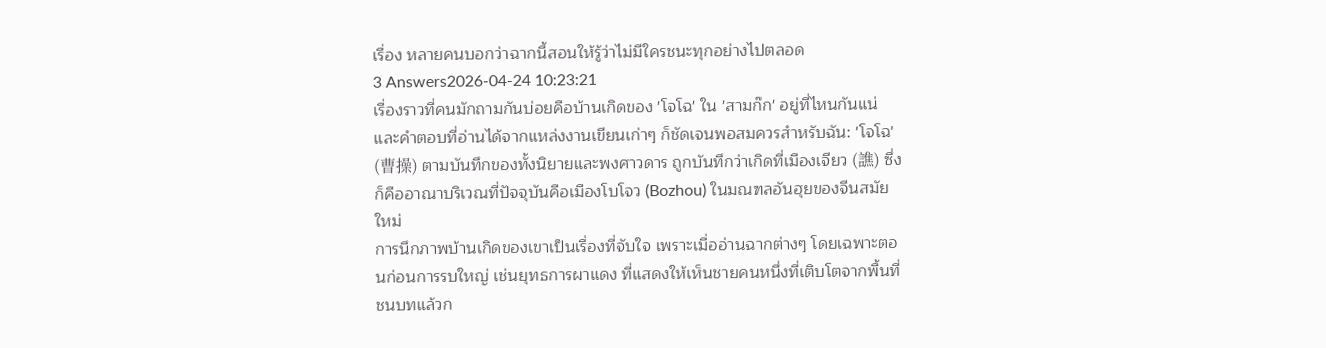เรื่อง หลายคนบอกว่าฉากนี้สอนให้รู้ว่าไม่มีใครชนะทุกอย่างไปตลอด
3 Answers2026-04-24 10:23:21
เรื่องราวที่คนมักถามกันบ่อยคือบ้านเกิดของ 'โจโฉ' ใน 'สามก๊ก' อยู่ที่ไหนกันแน่ และคำตอบที่อ่านได้จากแหล่งงานเขียนเก่าๆ ก็ชัดเจนพอสมควรสำหรับฉัน: 'โจโฉ' (曹操) ตามบันทึกของทั้งนิยายและพงศาวดาร ถูกบันทึกว่าเกิดที่เมืองเจียว (譙) ซึ่งก็คืออาณาบริเวณที่ปัจจุบันคือเมืองโบโจว (Bozhou) ในมณฑลอันฮุยของจีนสมัยใหม่
การนึกภาพบ้านเกิดของเขาเป็นเรื่องที่จับใจ เพราะเมื่ออ่านฉากต่างๆ โดยเฉพาะตอนก่อนการรบใหญ่ เช่นยุทธการผาแดง ที่แสดงให้เห็นชายคนหนึ่งที่เติบโตจากพื้นที่ชนบทแล้วก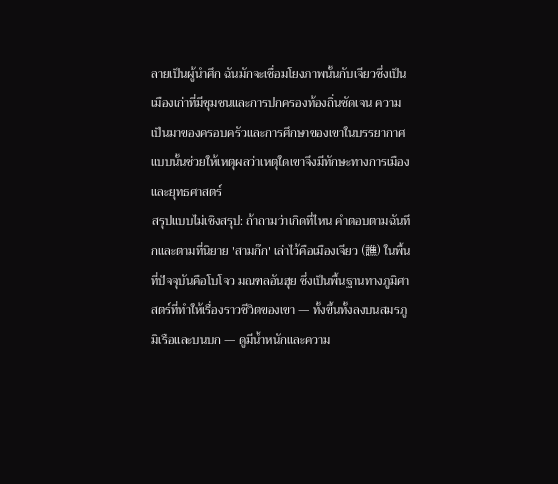ลายเป็นผู้นำศึก ฉันมักจะเชื่อมโยงภาพนั้นกับเจียวซึ่งเป็นเมืองเก่าที่มีชุมชนและการปกครองท้องถิ่นชัดเจน ความเป็นมาของครอบครัวและการศึกษาของเขาในบรรยากาศแบบนั้นช่วยให้เหตุผลว่าเหตุใดเขาจึงมีทักษะทางการเมืองและยุทธศาสตร์
สรุปแบบไม่เชิงสรุป: ถ้าถามว่าเกิดที่ไหน คำตอบตามฉันทึกและตามที่นิยาย 'สามก๊ก' เล่าไว้คือเมืองเจียว (譙) ในพื้นที่ปัจจุบันคือโบโจว มณฑลอันฮุย ซึ่งเป็นพื้นฐานทางภูมิศาสตร์ที่ทำให้เรื่องราวชีวิตของเขา — ทั้งขึ้นทั้งลงบนสมรภูมิเรือและบนบก — ดูมีน้ำหนักและความ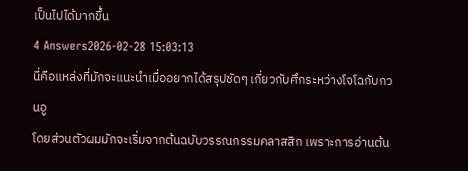เป็นไปได้มากขึ้น
4 Answers2026-02-28 15:03:13
นี่คือแหล่งที่มักจะแนะนำเมื่ออยากได้สรุปชัดๆ เกี่ยวกับศึกระหว่างโจโฉกับกวนอู
โดยส่วนตัวผมมักจะเริ่มจากต้นฉบับวรรณกรรมคลาสสิก เพราะการอ่านต้น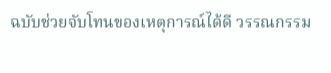ฉบับช่วยจับโทนของเหตุการณ์ได้ดี วรรณกรรม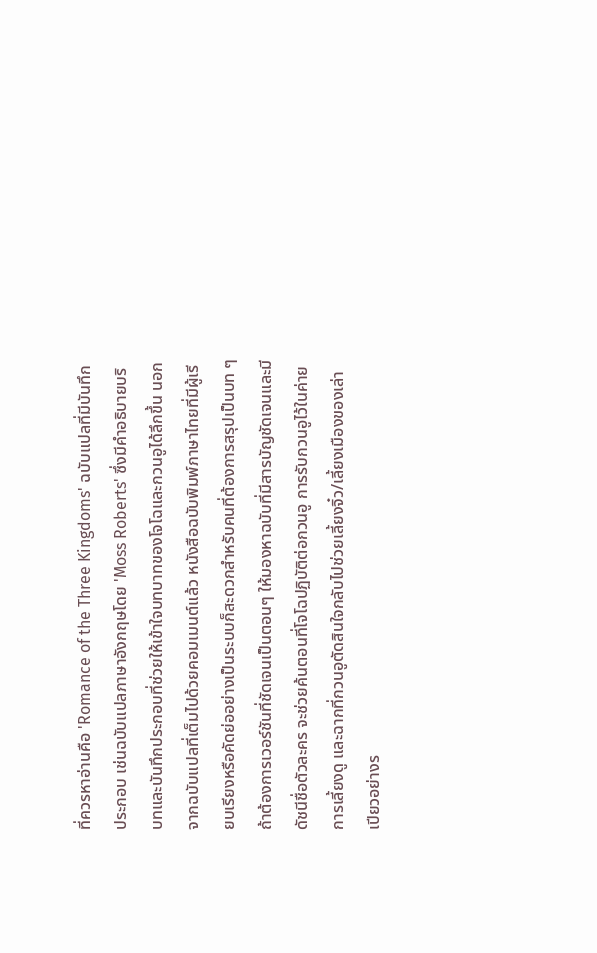ที่ควรหาอ่านคือ 'Romance of the Three Kingdoms' ฉบับแปลที่มีบันทึกประกอบ เช่นฉบับแปลภาษาอังกฤษโดย 'Moss Roberts' ซึ่งมีคำอธิบายบริบทและบันทึกประกอบที่ช่วยให้เข้าใจบทบาทของโจโฉและกวนอูได้ลึกขึ้น นอกจากฉบับแปลที่เต็มไปด้วยคอมเมนต์แล้ว หนังสือฉบับพิมพ์ภาษาไทยที่มีผู้เรียบเรียงหรือคัดย่ออย่างเป็นระบบก็สะดวกสำหรับคนที่ต้องการสรุปเป็นบท ๆ
ถ้าต้องการเวอร์ชันที่ชัดเจนเป็นตอนๆ ให้มองหาฉบับที่มีสารบัญชัดเจนและมีดัชนีชื่อตัวละคร จะช่วยค้นตอนที่โจโฉปฏิบัติต่อกวนอู การรับกวนอูไว้ในค่าย การเลี้ยงดู และฉากที่กวนอูตัดสินใจกลับไปช่วยเลี้ยงจิ๋ว/เลี้ยงเมืองของเล่าเปียวอย่างร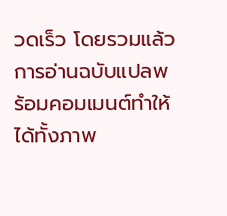วดเร็ว โดยรวมแล้วการอ่านฉบับแปลพร้อมคอมเมนต์ทำให้ได้ทั้งภาพ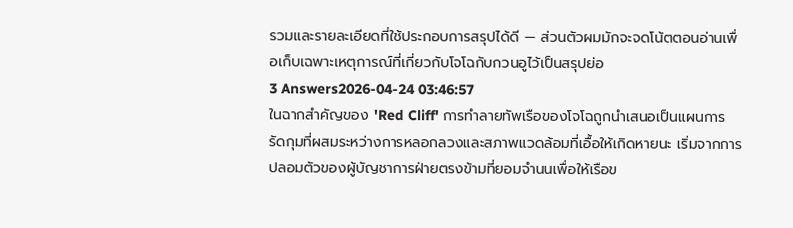รวมและรายละเอียดที่ใช้ประกอบการสรุปได้ดี — ส่วนตัวผมมักจะจดโน้ตตอนอ่านเพื่อเก็บเฉพาะเหตุการณ์ที่เกี่ยวกับโจโฉกับกวนอูไว้เป็นสรุปย่อ
3 Answers2026-04-24 03:46:57
ในฉากสำคัญของ 'Red Cliff' การทำลายทัพเรือของโจโฉถูกนำเสนอเป็นแผนการรัดกุมที่ผสมระหว่างการหลอกลวงและสภาพแวดล้อมที่เอื้อให้เกิดหายนะ เริ่มจากการปลอมตัวของผู้บัญชาการฝ่ายตรงข้ามที่ยอมจำนนเพื่อให้เรือข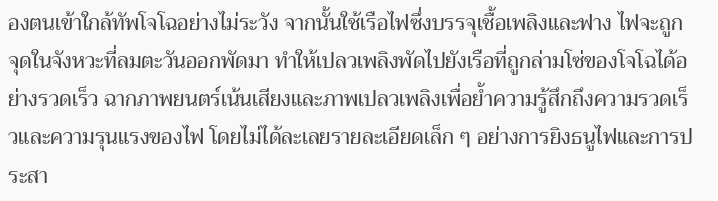องตนเข้าใกล้ทัพโจโฉอย่างไม่ระวัง จากนั้นใช้เรือไฟซึ่งบรรจุเชื้อเพลิงและฟาง ไฟจะถูกจุดในจังหวะที่ลมตะวันออกพัดมา ทำให้เปลวเพลิงพัดไปยังเรือที่ถูกล่ามโซ่ของโจโฉได้อย่างรวดเร็ว ฉากภาพยนตร์เน้นเสียงและภาพเปลวเพลิงเพื่อย้ำความรู้สึกถึงความรวดเร็วและความรุนแรงของไฟ โดยไม่ได้ละเลยรายละเอียดเล็ก ๆ อย่างการยิงธนูไฟและการประสา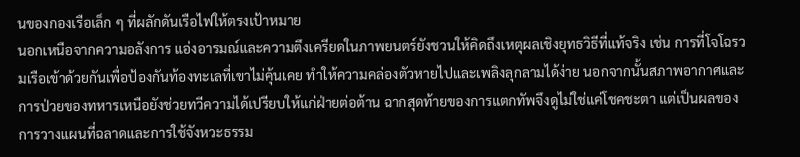นของกองเรือเล็ก ๆ ที่ผลักดันเรือไฟให้ตรงเป้าหมาย
นอกเหนือจากความอลังการ แอ่งอารมณ์และความตึงเครียดในภาพยนตร์ยังชวนให้คิดถึงเหตุผลเชิงยุทธวิธีที่แท้จริง เช่น การที่โจโฉรวมเรือเข้าด้วยกันเพื่อป้องกันท้องทะเลที่เขาไม่คุ้นเคย ทำให้ความคล่องตัวหายไปและเพลิงลุกลามได้ง่าย นอกจากนั้นสภาพอากาศและการป่วยของทหารเหนือยังช่วยทวีความได้เปรียบให้แก่ฝ่ายต่อต้าน ฉากสุดท้ายของการแตกทัพจึงดูไม่ใช่แค่โชคชะตา แต่เป็นผลของการวางแผนที่ฉลาดและการใช้จังหวะธรรม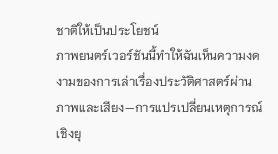ชาติให้เป็นประโยชน์
ภาพยนตร์เวอร์ชันนี้ทำให้ฉันเห็นความงดงามของการเล่าเรื่องประวัติศาสตร์ผ่านภาพและเสียง—การแปรเปลี่ยนเหตุการณ์เชิงยุ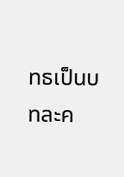ทธเป็นบทละค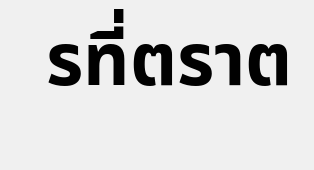รที่ตราต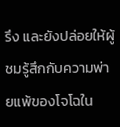รึง และยังปล่อยให้ผู้ชมรู้สึกกับความพ่ายแพ้ของโจโฉใน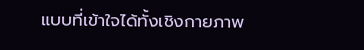แบบที่เข้าใจได้ทั้งเชิงกายภาพ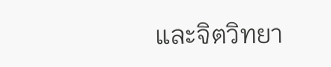และจิตวิทยา